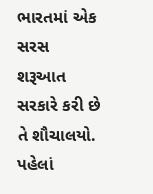ભારતમાં એક સરસ શરૂઆત સરકારે કરી છે તે શૌચાલયો. પહેલાં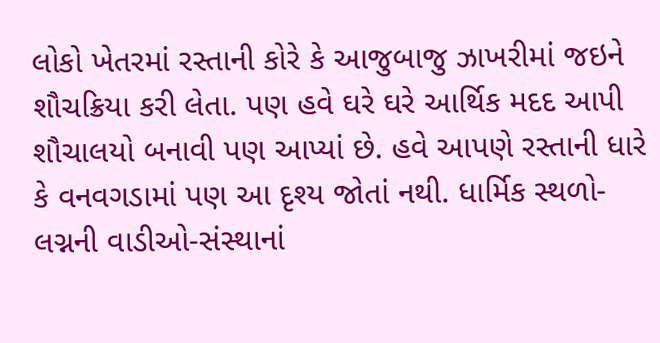લોકો ખેતરમાં રસ્તાની કોરે કે આજુબાજુ ઝાખરીમાં જઇને શૌચક્રિયા કરી લેતા. પણ હવે ઘરે ઘરે આર્થિક મદદ આપી શૌચાલયો બનાવી પણ આપ્યાં છે. હવે આપણે રસ્તાની ધારે કે વનવગડામાં પણ આ દૃશ્ય જોતાં નથી. ધાર્મિક સ્થળો- લગ્નની વાડીઓ-સંસ્થાનાં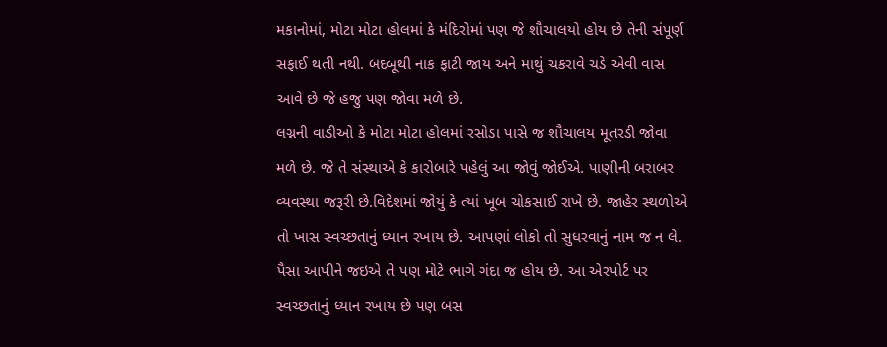મકાનોમાં, મોટા મોટા હોલમાં કે મંદિરોમાં પણ જે શૌચાલયો હોય છે તેની સંપૂર્ણ સફાઈ થતી નથી. બદબૂથી નાક ફાટી જાય અને માથું ચકરાવે ચડે એવી વાસ આવે છે જે હજુ પણ જોવા મળે છે.
લગ્નની વાડીઓ કે મોટા મોટા હોલમાં રસોડા પાસે જ શૌચાલય મૂતરડી જોવા મળે છે. જે તે સંસ્થાએ કે કારોબારે પહેલું આ જોવું જોઈએ. પાણીની બરાબર વ્યવસ્થા જરૂરી છે.વિદેશમાં જોયું કે ત્યાં ખૂબ ચોકસાઈ રાખે છે. જાહેર સ્થળોએ તો ખાસ સ્વચ્છતાનું ધ્યાન રખાય છે. આપણાં લોકો તો સુધરવાનું નામ જ ન લે. પૈસા આપીને જઇએ તે પણ મોટે ભાગે ગંદા જ હોય છે. આ એરપોર્ટ પર સ્વચ્છતાનું ધ્યાન રખાય છે પણ બસ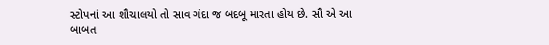સ્ટોપનાં આ શૌચાલયો તો સાવ ગંદા જ બદબૂ મારતા હોય છે. સૌ એ આ બાબત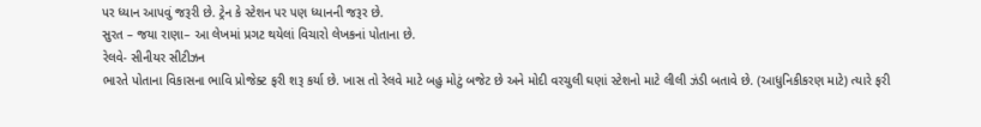પર ધ્યાન આપવું જરૂરી છે. ટ્રેન કે સ્ટેશન પર પણ ધ્યાનની જરૂર છે.
સુરત – જયા રાણા– આ લેખમાં પ્રગટ થયેલાં વિચારો લેખકનાં પોતાના છે.
રેલવે- સીનીયર સીટીઝન
ભારતે પોતાના વિકાસના ભાવિ પ્રોજેક્ટ ફરી શરૂ કર્યા છે. ખાસ તો રેલવે માટે બહુ મોટું બજેટ છે અને મોદી વરચુલી ઘણાં સ્ટેશનો માટે લીલી ઝંડી બતાવે છે. (આધુનિકીકરણ માટે) ત્યારે ફરી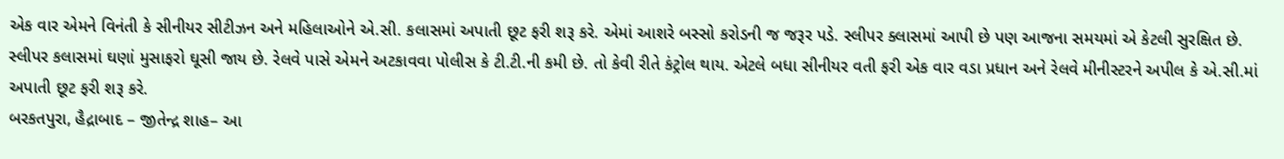એક વાર એમને વિનંતી કે સીનીયર સીટીઝન અને મહિલાઓને એ.સી. કલાસમાં અપાતી છૂટ ફરી શરૂ કરે. એમાં આશરે બસ્સો કરોડની જ જરૂર પડે. સ્લીપર ક્લાસમાં આપી છે પણ આજના સમયમાં એ કેટલી સુરક્ષિત છે. સ્લીપર કલાસમાં ઘણાં મુસાફરો ઘૂસી જાય છે. રેલવે પાસે એમને અટકાવવા પોલીસ કે ટી.ટી.ની કમી છે. તો કેવી રીતે કંટ્રોલ થાય. એટલે બધા સીનીયર વતી ફરી એક વાર વડા પ્રધાન અને રેલવે મીનીસ્ટરને અપીલ કે એ.સી.માં અપાતી છૂટ ફરી શરૂ કરે.
બરકતપુરા, હૈદ્રાબાદ – જીતેન્દ્ર શાહ– આ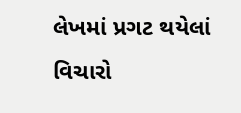લેખમાં પ્રગટ થયેલાં વિચારો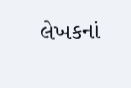લેખકનાં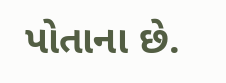પોતાના છે.